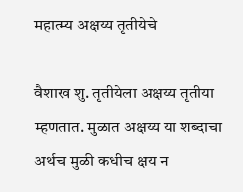महात्म्य अक्षय्य तृतीयेचे

वैशाख शु. तृतीयेला अक्षय्य तृतीया म्हणतात. मुळात अक्षय्य या शब्दाचा अर्थच मुळी कधीच क्षय न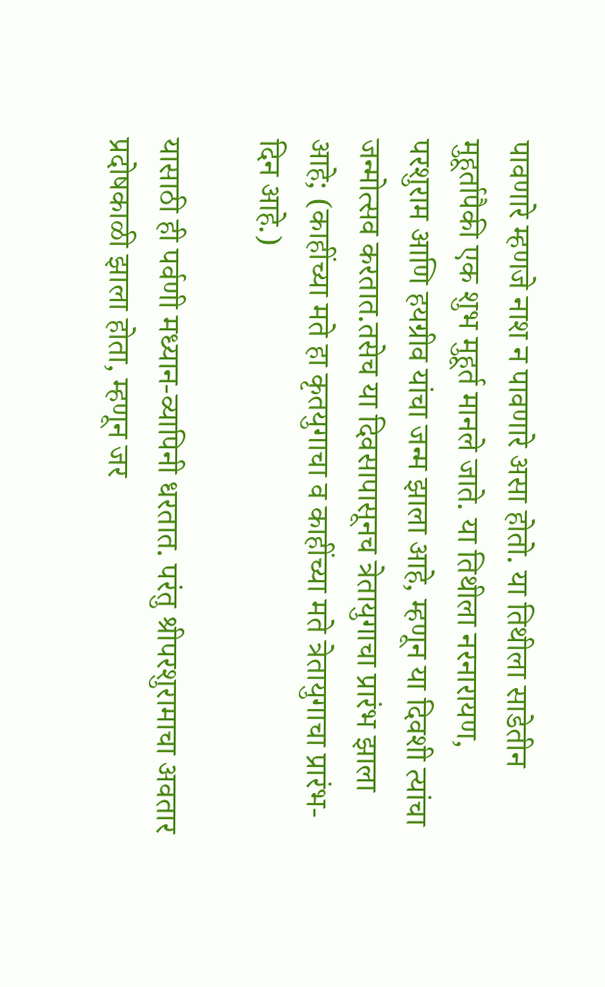पावणारे म्हणजे नाश न पावणारे असा होतो. या तिथीला साडेतीन मुहूर्तापैकी एक शुभ मुहूर्त मानले जाते. या तिथीला नरनारायण, परशुराम आणि हयग्रीव यांचा जन्म झाला आहे, म्हणून या दिवशी त्यांचा जन्मोत्सव करतात.तसेच या दिवसापासूनच त्रेतायुगाचा प्रारंभ झाला आहे; (काहींच्या मते हा कृतयुगाचा व काहींच्या मते त्रेतायुगाचा प्रारंभ-दिन आहे.)

यासाठी ही पर्वणी मध्यान-व्यापिनी धरतात. परंतु श्रीपरशुरामाचा अवतार प्रदोषकाळी झाला होता, म्हणून जर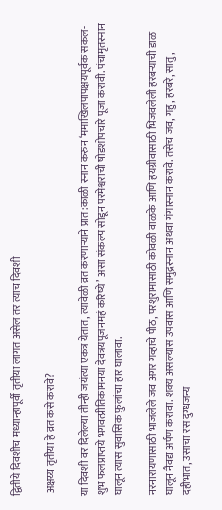द्वितीये दिवशीच मध्यान्हापूर्वी तृतीया लागत असेल तर त्याच दिवशी

 अक्षय्य तृतीया हे व्रत कसे करावे?

या दिवशी वर दिलेल्या तीन्ही जयंत्या एकत्र येतात, त्यावेळी व्रत करणाऱ्याने प्रात:काळी स्नान करुन ‘ममाखिलपापक्षयपूर्वक सकल-शुभ फलप्राप्तये भगवत्प्रीतिकामनया देवत्रयपूजनमहं करिष्ये’ असा संकल्प सोडून परमेश्वराची षोडशोपचारे पूजा करावी. पंचामृतस्नान घालून त्यास सुवासिक फ़ुलांचा हार घालावा.

नरनारायणासाठी भाजलेले जव अगर गव्हाचे पीठ, परशुरामासाठी कोवळी वाळके आणि हयग्रीवासाठी भिजवलेली हरबऱ्याची डाळ घालून नैवद्य अर्पण करावा. शक्य असल्यास उपवास आणि समुद्रस्नान अथवा गंगास्नान करावे. तसेच जव, गहु, हरबरे, सातु, दहीभात, उसाचा रस दुग्धजन्य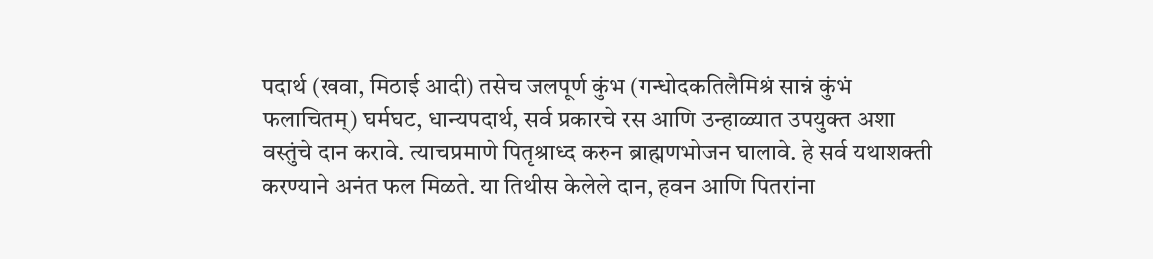पदार्थ (खवा, मिठाई आदी) तसेच जलपूर्ण कुंभ (गन्धोदकतिलैमिश्रं सान्नं कुंभं फलाचितम्) घर्मघट, धान्यपदार्थ, सर्व प्रकारचे रस आणि उन्हाळ्यात उपयुक्त अशा वस्तुंचे दान करावे. त्याचप्रमाणे पितृश्राध्द करुन ब्राह्मणभोजन घालावे. हे सर्व यथाशक्ती करण्याने अनंत फल मिळते. या तिथीस केलेले दान, हवन आणि पितरांना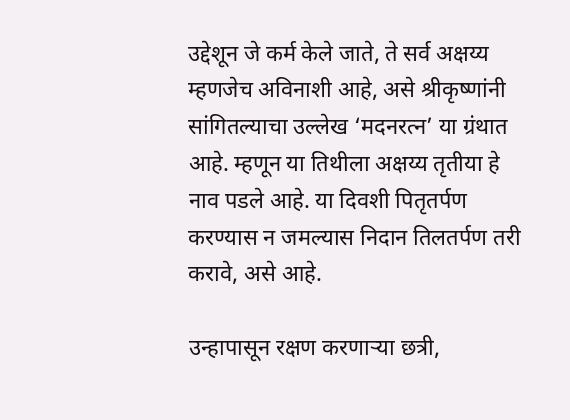उद्देशून जे कर्म केले जाते, ते सर्व अक्षय्य म्हणजेच अविनाशी आहे, असे श्रीकृष्णांनी सांगितल्याचा उल्लेख ‘मदनरत्न’ या ग्रंथात आहे. म्हणून या तिथीला अक्षय्य तृतीया हे नाव पडले आहे. या दिवशी पितृतर्पण करण्यास न जमल्यास निदान तिलतर्पण तरी करावे, असे आहे.

उन्हापासून रक्षण करणाऱ्या छत्री,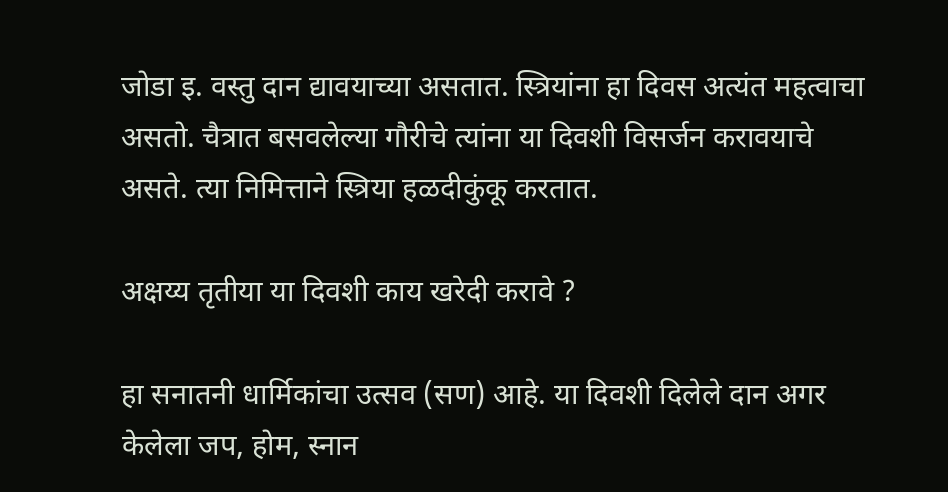जोडा इ. वस्तु दान द्यावयाच्या असतात. स्त्रियांना हा दिवस अत्यंत महत्वाचा असतो. चैत्रात बसवलेल्या गौरीचे त्यांना या दिवशी विसर्जन करावयाचे असते. त्या निमित्ताने स्त्रिया हळदीकुंकू करतात.

अक्षय्य तृतीया या दिवशी काय खरेदी करावे ?

हा सनातनी धार्मिकांचा उत्सव (सण) आहे. या दिवशी दिलेले दान अगर केलेला जप, होम, स्नान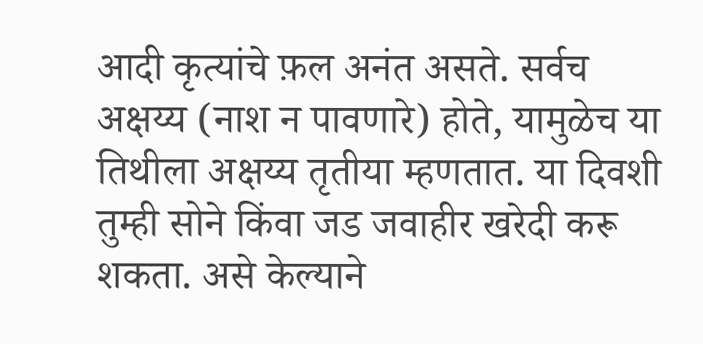आदी कृत्यांचे फ़ल अनंत असते. सर्वच अक्षय्य (नाश न पावणारे) होते, यामुळेच या तिथीला अक्षय्य तृतीया म्हणतात. या दिवशी तुम्ही सोने किंवा जड जवाहीर खरेदी करू शकता. असे केल्याने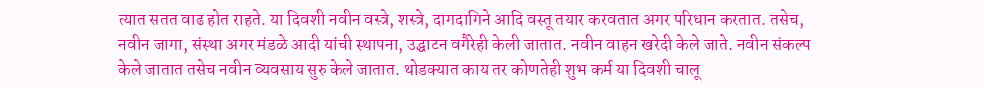त्यात सतत वाढ होत राहते. या दिवशी नवीन वस्त्रे, शस्त्रे, दागदागिने आदि वस्तू तयार करवतात अगर परिधान करतात. तसेच, नवीन जागा, संस्था अगर मंडळे आदी यांची स्थापना, उद्घाटन वगैरेही केली जातात. नवीन वाहन खरेदी केले जाते. नवीन संकल्प केले जातात तसेच नवीन व्यवसाय सुरु केले जातात. थोडक्यात काय तर कोणतेही शुभ कर्म या दिवशी चालू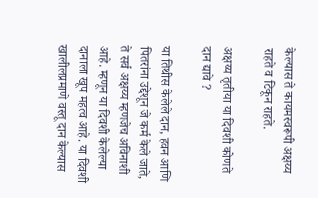केल्यास ते कायमस्वरूपी अक्षय्य राहते व टिकून राहते.

अक्षय्य तृतीया या दिवशी कोणते दान द्यावे ?

या तिथीस केलेले दान, हवन आणि पितरांना उद्देशून जे कर्म केले जाते, ते सर्व अक्षय्य म्हणजेच अविनाशी आहे. म्हणून या दिवशी केलेल्या दानाला खूप महत्व आहे. या दिवशी खालीलप्रमाणे वस्तू दान केल्यास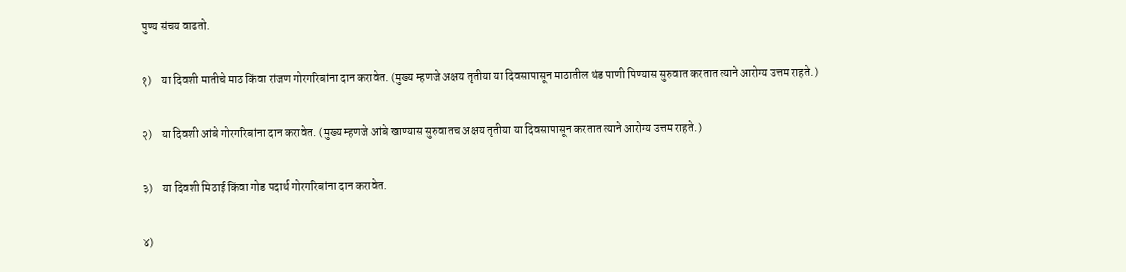पुण्य संचय वाढतो.

१)    या दिवशी मातीचे माठ किंवा रांजण गोरगरिबांना दान करावेत. (मुख्य म्हणजे अक्षय तृतीया या दिवसापासून माठातील थंड पाणी पिण्यास सुरुवात करतात त्याने आरोग्य उत्तम राहते.)

२)    या दिवशी आंबे गोरगरिबांना दान करावेत. (मुख्य म्हणजे आंबे खाण्यास सुरुवातच अक्षय तृतीया या दिवसापासून करतात त्याने आरोग्य उत्तम राहते.)

३)    या दिवशी मिठाई किंवा गोड पदार्थ गोरगरिबांना दान करावेत.

४)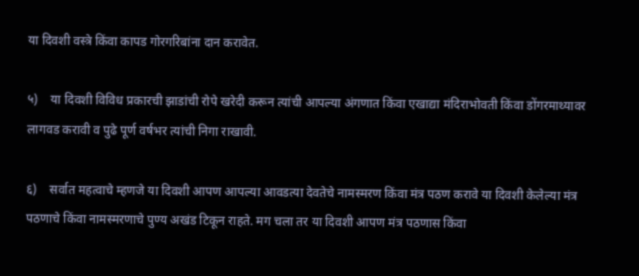या दिवशी वस्त्रे किंवा कापड गोरगरिबांना दान करावेत.

५)    या दिवशी विविध प्रकारची झाडांची रोपे खरेदी करून त्यांची आपल्या अंगणात किंवा एखाद्या मंदिराभोवती किंवा डोंगरमाथ्यावर लागवड करावी व पुढे पूर्ण वर्षभर त्यांची निगा राखावी.

६)    सर्वात महत्वाचे म्हणजे या दिवशी आपण आपल्या आवडत्या देवतेचे नामस्मरण किंवा मंत्र पठण करावे या दिवशी केलेल्या मंत्र पठणाचे किंवा नामस्मरणाचे पुण्य अखंड टिकून राहते. मग चला तर या दिवशी आपण मंत्र पठणास किंवा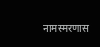नामस्मरणास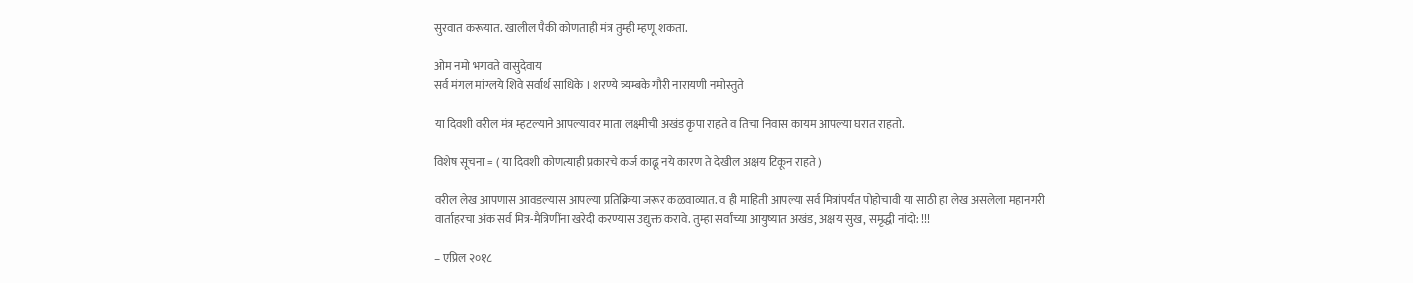सुरवात करूयात. खालील पैकी कोणताही मंत्र तुम्ही म्हणू शकता.

ओम नमो भगवते वासुदेवाय
सर्व मंगल मांग्लये शिवे सर्वार्थ साधिके । शरण्ये त्र्यम्बके गौरी नारायणी नमोस्तुते

या दिवशी वरील मंत्र म्हटल्याने आपल्यावर माता लक्ष्मीची अखंड कृपा राहते व तिचा निवास कायम आपल्या घरात राहतो.

विशेष सूचना = ( या दिवशी कोणत्याही प्रकारचे कर्ज काढू नये कारण ते देखील अक्षय टिकून राहते )

वरील लेख आपणास आवडल्यास आपल्या प्रतिक्रिया जरूर कळवाव्यात. व ही माहिती आपल्या सर्व मित्रांपर्यंत पोहोचावी या साठी हा लेख असलेला महानगरी वार्ताहरचा अंक सर्व मित्र-मैत्रिणींना खरेदी करण्यास उद्युक्त करावे. तुम्हा सर्वांच्या आयुष्यात अखंड, अक्षय सुख, समृद्धी नांदो: !!!

– एप्रिल २०१८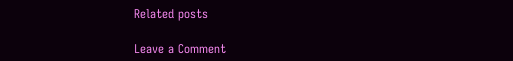Related posts

Leave a Comment